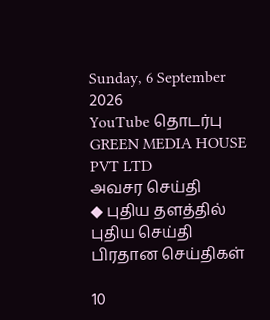Sunday, 6 September 2026
YouTube தொடர்பு
GREEN MEDIA HOUSE PVT LTD
அவசர செய்தி
◆ புதிய தளத்தில் புதிய செய்தி
பிரதான செய்திகள்

10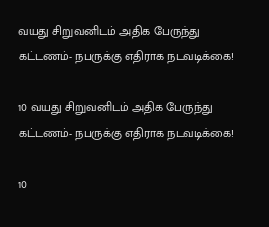வயது சிறுவனிடம் அதிக பேருந்து கட்டணம்- நபருக்கு எதிராக நடவடிக்கை!

10 வயது சிறுவனிடம் அதிக பேருந்து கட்டணம்- நபருக்கு எதிராக நடவடிக்கை!

10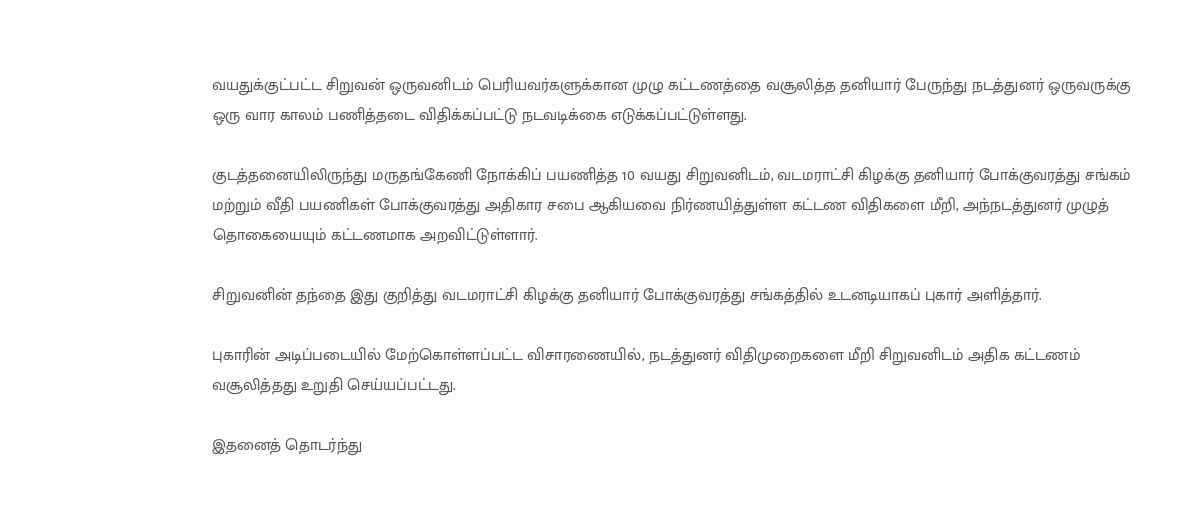வயதுக்குட்பட்ட சிறுவன் ஒருவனிடம் பெரியவர்களுக்கான முழு கட்டணத்தை வசூலித்த தனியார் பேருந்து நடத்துனர் ஒருவருக்கு ஒரு வார காலம் பணித்தடை விதிக்கப்பட்டு நடவடிக்கை எடுக்கப்பட்டுள்ளது.

குடத்தனையிலிருந்து மருதங்கேணி நோக்கிப் பயணித்த 10 வயது சிறுவனிடம், வடமராட்சி கிழக்கு தனியார் போக்குவரத்து சங்கம் மற்றும் வீதி பயணிகள் போக்குவரத்து அதிகார சபை ஆகியவை நிர்ணயித்துள்ள கட்டண விதிகளை மீறி, அந்நடத்துனர் முழுத் தொகையையும் கட்டணமாக அறவிட்டுள்ளார்.

சிறுவனின் தந்தை இது குறித்து வடமராட்சி கிழக்கு தனியார் போக்குவரத்து சங்கத்தில் உடனடியாகப் புகார் அளித்தார்.

புகாரின் அடிப்படையில் மேற்கொள்ளப்பட்ட விசாரணையில், நடத்துனர் விதிமுறைகளை மீறி சிறுவனிடம் அதிக கட்டணம் வசூலித்தது உறுதி செய்யப்பட்டது.

இதனைத் தொடர்ந்து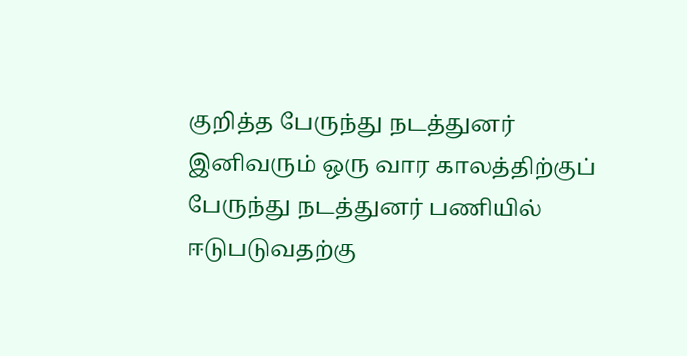குறித்த பேருந்து நடத்துனர் இனிவரும் ஒரு வார காலத்திற்குப் பேருந்து நடத்துனர் பணியில் ஈடுபடுவதற்கு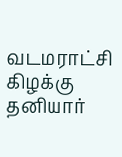வடமராட்சி கிழக்கு தனியார்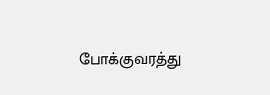போக்குவரத்து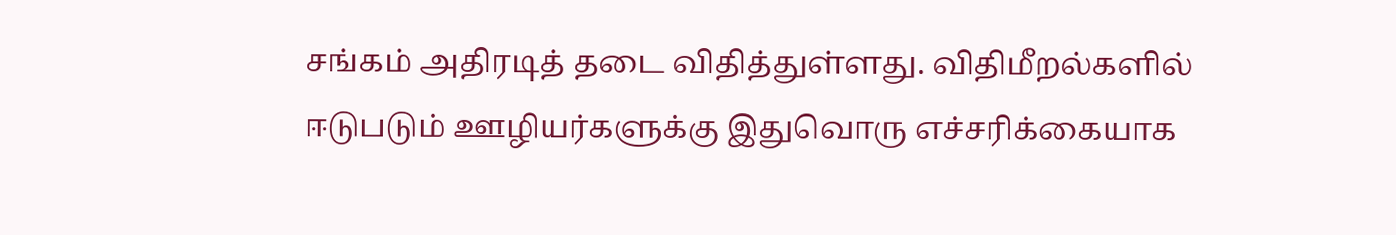சங்கம் அதிரடித் தடை விதித்துள்ளது. விதிமீறல்களில் ஈடுபடும் ஊழியர்களுக்கு இதுவொரு எச்சரிக்கையாக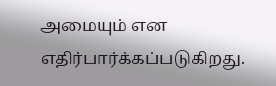அமையும் என எதிர்பார்க்கப்படுகிறது.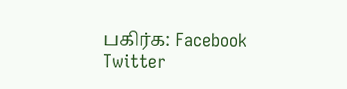பகிர்க: Facebook Twitter